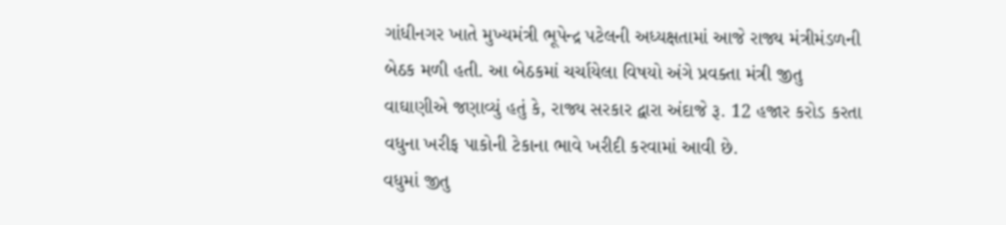ગાંધીનગર ખાતે મુખ્યમંત્રી ભૂપેન્દ્ર પટેલની અધ્યક્ષતામાં આજે રાજ્ય મંત્રીમંડળની બેઠક મળી હતી. આ બેઠકમાં ચર્ચાયેલા વિષયો અંગે પ્રવક્તા મંત્રી જીતુ વાઘાણીએ જણાવ્યું હતું કે, રાજ્ય સરકાર દ્વારા અંદાજે રૂ. 12 હજાર કરોડ કરતા વધુના ખરીફ પાકોની ટેકાના ભાવે ખરીદી કરવામાં આવી છે.
વધુમાં જીતુ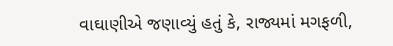વાઘાણીએ જણાવ્યું હતું કે, રાજ્યમાં મગફળી,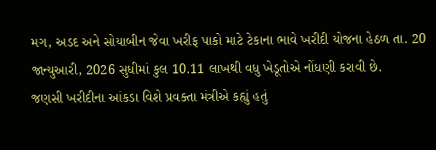મગ, અડદ અને સોયાબીન જેવા ખરીફ પાકો માટે ટેકાના ભાવે ખરીદી યોજના હેઠળ તા. 20 જાન્યુઆરી, 2026 સુધીમાં કુલ 10.11 લાખથી વધુ ખેડૂતોએ નોંધણી કરાવી છે.
જણસી ખરીદીના આંકડા વિશે પ્રવક્તા મંત્રીએ કહ્યું હતું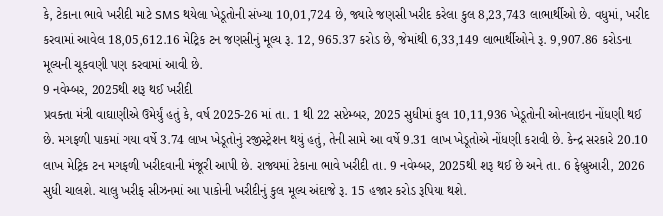કે, ટેકાના ભાવે ખરીદી માટે SMS થયેલા ખેડૂતોની સંખ્યા 10,01,724 છે, જ્યારે જણસી ખરીદ કરેલા કુલ 8,23,743 લાભાર્થીઓ છે. વધુમાં, ખરીદ કરવામાં આવેલ 18,05,612.16 મેટ્રિક ટન જણસીનું મૂલ્ય રૂ. 12, 965.37 કરોડ છે, જેમાંથી 6,33,149 લાભાર્થીઓને રૂ. 9,907.86 કરોડના મૂલ્યની ચૂકવણી પણ કરવામાં આવી છે.
9 નવેમ્બર, 2025થી શરૂ થઈ ખરીદી
પ્રવક્તા મંત્રી વાઘાણીએ ઉમેર્યું હતું કે, વર્ષ 2025-26 માં તા. 1 થી 22 સપ્ટેમ્બર, 2025 સુધીમાં કુલ 10,11,936 ખેડૂતોની ઓનલાઇન નોંધણી થઈ છે. મગફળી પાકમાં ગયા વર્ષે 3.74 લાખ ખેડૂતોનું રજીસ્ટ્રેશન થયું હતું, તેની સામે આ વર્ષે 9.31 લાખ ખેડૂતોએ નોંધણી કરાવી છે. કેન્દ્ર સરકારે 20.10 લાખ મેટ્રિક ટન મગફળી ખરીદવાની મંજૂરી આપી છે. રાજ્યમાં ટેકાના ભાવે ખરીદી તા. 9 નવેમ્બર, 2025થી શરૂ થઈ છે અને તા. 6 ફેબ્રુઆરી, 2026 સુધી ચાલશે. ચાલુ ખરીફ સીઝનમાં આ પાકોની ખરીદીનું કુલ મૂલ્ય અંદાજે રૂ. 15 હજાર કરોડ રૂપિયા થશે.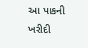આ પાકની ખરીદી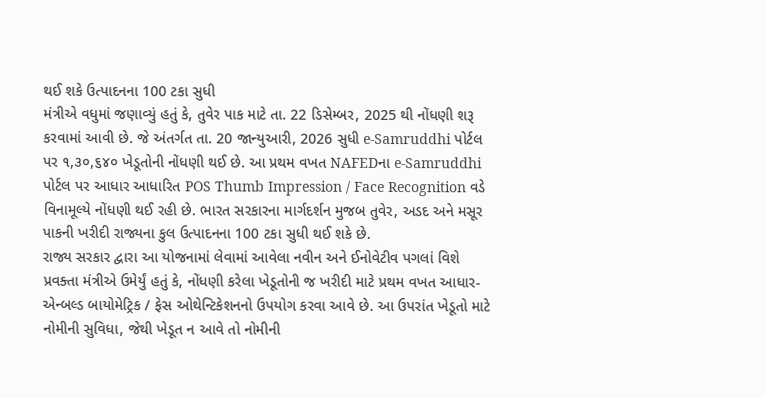થઈ શકે ઉત્પાદનના 100 ટકા સુધી
મંત્રીએ વધુમાં જણાવ્યું હતું કે, તુવેર પાક માટે તા. 22 ડિસેમ્બર, 2025 થી નોંધણી શરૂ કરવામાં આવી છે. જે અંતર્ગત તા. 20 જાન્યુઆરી, 2026 સુધી e-Samruddhi પોર્ટલ પર ૧,૩૦,૬૪૦ ખેડૂતોની નોંધણી થઈ છે. આ પ્રથમ વખત NAFEDના e-Samruddhi પોર્ટલ પર આધાર આધારિત POS Thumb Impression / Face Recognition વડે વિનામૂલ્યે નોંધણી થઈ રહી છે. ભારત સરકારના માર્ગદર્શન મુજબ તુવેર, અડદ અને મસૂર પાકની ખરીદી રાજ્યના કુલ ઉત્પાદનના 100 ટકા સુધી થઈ શકે છે.
રાજ્ય સરકાર દ્વારા આ યોજનામાં લેવામાં આવેલા નવીન અને ઈનોવેટીવ પગલાં વિશે પ્રવક્તા મંત્રીએ ઉમેર્યું હતું કે, નોંધણી કરેલા ખેડૂતોની જ ખરીદી માટે પ્રથમ વખત આધાર-એન્બલ્ડ બાયોમેટ્રિક / ફેસ ઓથેન્ટિકેશનનો ઉપયોગ કરવા આવે છે. આ ઉપરાંત ખેડૂતો માટે નોમીની સુવિધા, જેથી ખેડૂત ન આવે તો નોમીની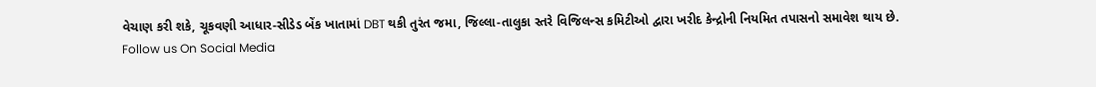વેચાણ કરી શકે, ચૂકવણી આધાર-સીડેડ બેંક ખાતામાં DBT થકી તુરંત જમા, જિલ્લા-તાલુકા સ્તરે વિજિલન્સ કમિટીઓ દ્વારા ખરીદ કેન્દ્રોની નિયમિત તપાસનો સમાવેશ થાય છે.
Follow us On Social Media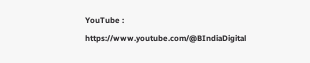YouTube : https://www.youtube.com/@BIndiaDigital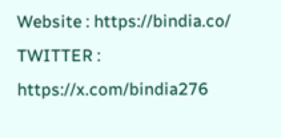Website : https://bindia.co/
TWITTER : https://x.com/bindia276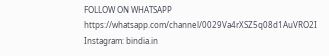FOLLOW ON WHATSAPP https://whatsapp.com/channel/0029Va4rXSZ5q08d1AuVRO2I
Instagram: bindia.in